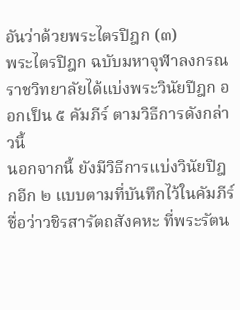อันว่าด้วยพระไตรปิฎก (๓)
พระไตรปิฎก ฉบับมหาจุฬาลงกรณราชวิทยาลัยได้แบ่งพระวินัยปีฎก ออกเป็น ๕ คัมภีร์ ตามวิธีการดังกล่าวนี้
นอกจากนี้ ยังมีวิธีการแบ่งวินัยปิฎกอีก ๒ แบบตามที่บันทึกไว้ในคัมภีร์ชื่อว่าวชิรสารัตถสังคหะ ที่พระรัตน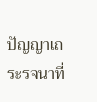ปัญญาเถระรจนาที่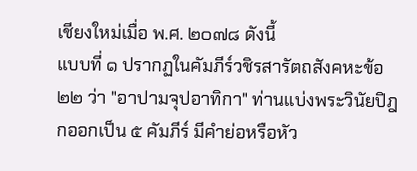เชียงใหม่เมื่อ พ.ศ. ๒๐๗๘ ดังนี้
แบบที่ ๑ ปรากฏในคัมภีร์วชิรสารัตถสังคหะข้อ ๒๒ ว่า "อาปามจุปอาทิกา" ท่านแบ่งพระวินัยปิฎกออกเป็น ๕ คัมภีร์ มีคำย่อหรือหัว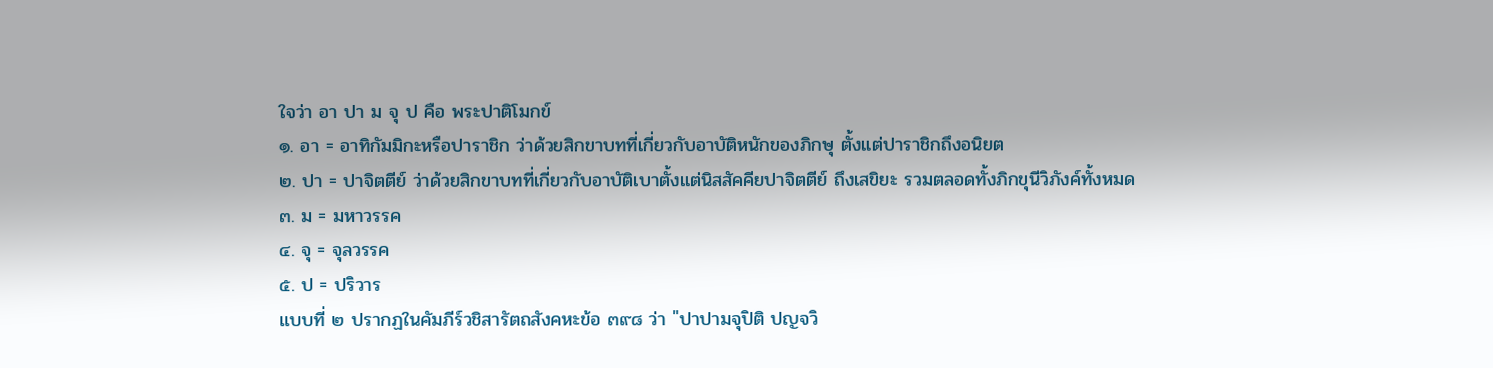ใจว่า อา ปา ม จุ ป คือ พระปาติโมกข์
๑. อา = อาทิกัมมิกะหรือปาราชิก ว่าด้วยสิกขาบทที่เกี่ยวกับอาบัติหนักของภิกษุ ตั้งแต่ปาราชิกถึงอนิยต
๒. ปา = ปาจิตตีย์ ว่าด้วยสิกขาบทที่เกี่ยวกับอาบัติเบาตั้งแต่นิสสัคคียปาจิตตีย์ ถึงเสขิยะ รวมตลอดทั้งภิกขุนีวิภังค์ทั้งหมด
๓. ม = มหาวรรค
๔. จุ = จุลวรรค
๕. ป = ปริวาร
แบบที่ ๒ ปรากฏในคัมภีร์วชิสารัตถสังคหะข้อ ๓๙๘ ว่า "ปาปามจุปิติ ปญจวิ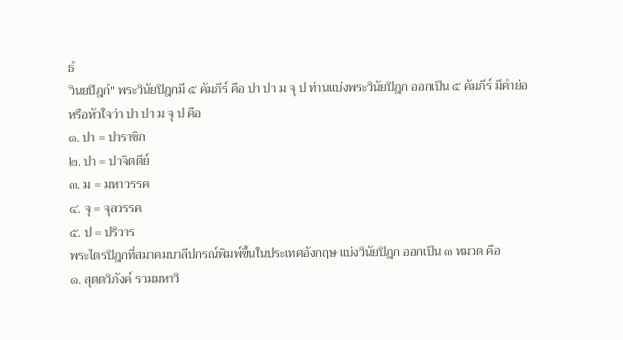ธํ
วินยปิฎกํ" พระวินัยปิฎกมี ๕ คัมภีร์ คือ ปา ปา ม จุ ป ท่านแบ่งพระวินัยปิฎก ออกเป็น ๕ คัมภีร์ มีคำย่อหรือหัวใจว่า ปา ปา ม จุ ป คือ
๑. ปา = ปาราชิก
๒. ปา = ปาจิตตีย์
๓. ม = มหาวรรค
๔. จุ = จุลวรรค
๕. ป = ปริวาร
พระไตรปิฎกที่สมาคมบาลีปกรณ์พิมพ์ขึ้นในประเทศอังกฤษ แบ่งวินัยปิฎก ออกเป็น ๓ หมวด คือ
๑. สุตตวิภังค์ รวมมหาวิ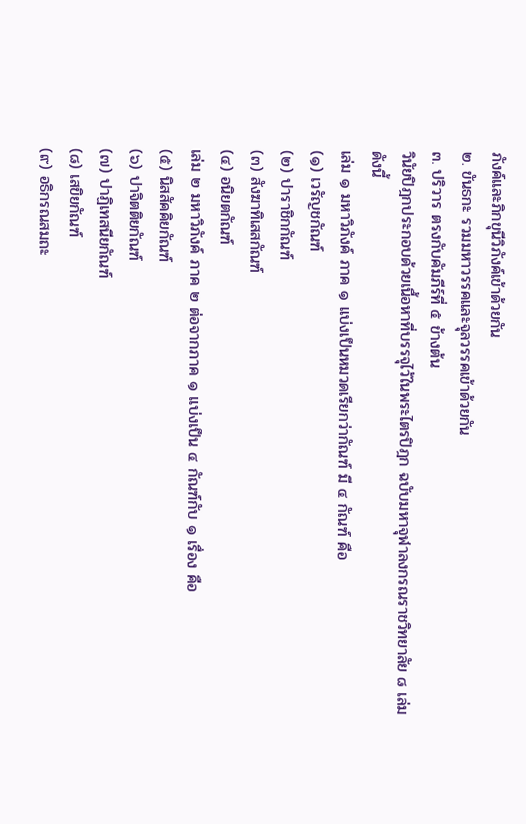ภังค์และภิกขุนีวิภังค์เข้าด้วยกัน
๒. ขันธกะ รวมมหาวรรคและจุลวรรคเข้าด้วยกัน
๓. ปริวาร ตรงกับคัมภีร์ที่ ๕ ข้างต้น
วินัยปิฎกประกอบด้วยเนื้อหาที่บรรจุไว้ในพระไตรปิฎก ฉบับมหาจุฬาลงกรณราชวิทยาลัย ๘ เล่ม ดังนี้
เล่ม ๑ มหาวิภังค์ ภาค ๑ แบ่งเป็นหมวดเรียกว่ากัณฑ์ มี ๔ กัณฑ์ คือ
(๑) เวรัญชกัณฑ์
(๒) ปาราชิกกัณฑ์
(๓) สังฆาทิเสสกัณฑ์
(๔) อนิยตกัณฑ์
เล่ม ๒ มหาวิภังค์ ภาค ๒ ต่อจากภาค ๑ แบ่งเป็น ๔ กัณฑ์กับ ๑ เรื่อง คือ
(๕) นิสสัคคิยกัณฑ์
(๖) ปาจิตติยกัณฑ์
(๗) ปาฏิเทสนียกัณฑ์
(๘) เสขิยกัณฑ์
(๙) อธิกรณสมถะ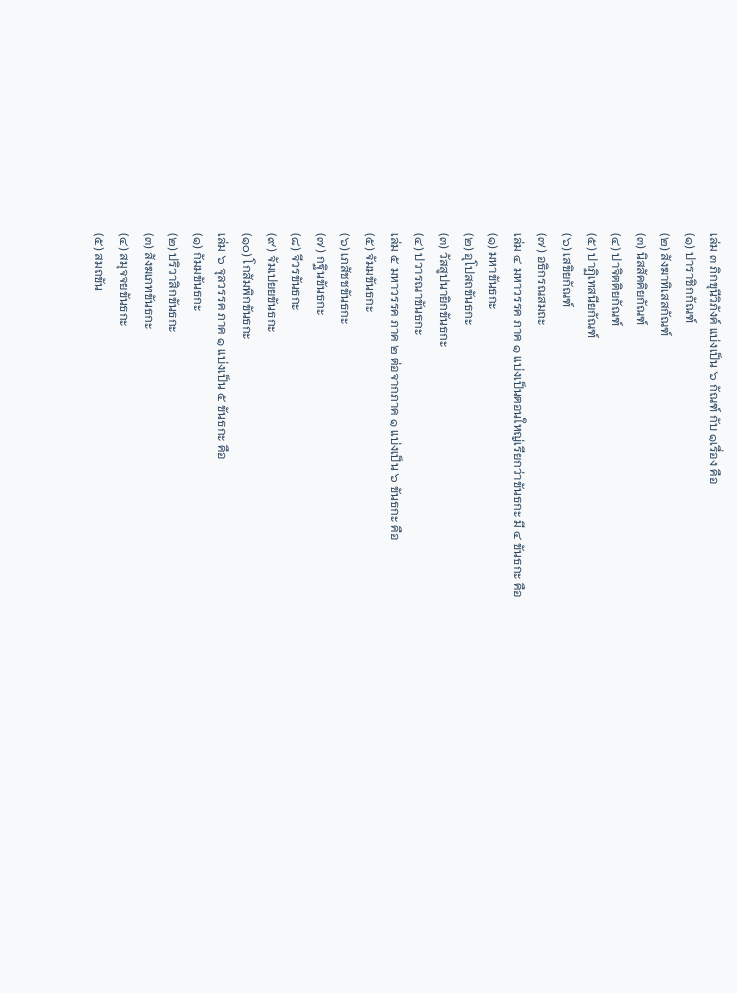เล่ม ๓ ภิกขุนีวิภังค์ แบ่งเป็น ๖ กัณฑ์ กับ ๑เรื่อง คือ
(๑) ปาราชิกกัณฑ์
(๒) สังฆาทิเสสกัณฑ์
(๓) นิสสัคคิยกัณฑ์
(๔) ปาจิตติยกัณฑ์
(๕) ปาฏิเทสนียกัณฑ์
(๖) เสขิยกัณฑ์
(๗) อธิกรณสมถะ
เล่ม ๔ มหาวรรค ภาค ๑ แบ่งเป็นตอนใหญ่เรียกว่าขันธกะ มี ๔ ขันธกะ คือ
(๑) มหาขันธกะ
(๒) อุโปสถขันธกะ
(๓) วัสสูปนายิกขันธกะ
(๔) ปวารณาขันธกะ
เล่ม ๕ มหาวรรค ภาค ๒ ต่อจากภาค ๑ แบ่งเป็น ๖ ขันธกะ คือ
(๕) จัมมขันธกะ
(๖) เภสัชชขันธกะ
(๗) กฐินขันธกะ
(๘) จีวรขันธกะ
(๙) จัมเปยยขันธกะ
(๑๐) โกสัมพิกขันธกะ
เล่ม ๖ จุลวรรค ภาค ๑ แบ่งเป็น ๕ ขันธกะ คือ
(๑) กัมมขันธกะ
(๒) ปริวาสิกขันธกะ
(๓) สังฆเภทขันธกะ
(๔) สมุจจยขันธกะ
(๕) สมถขัน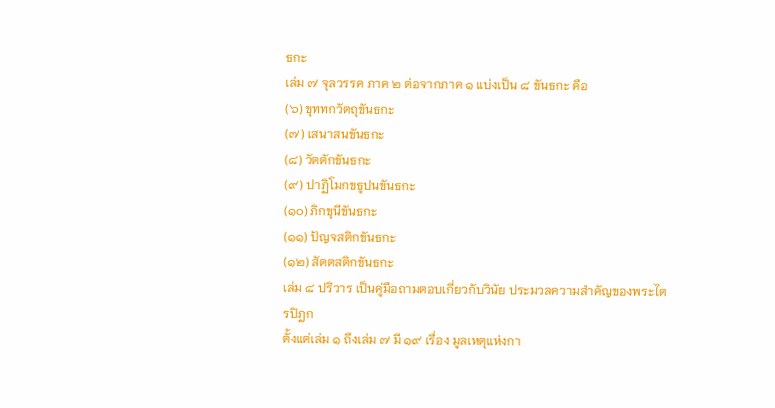ธกะ
เล่ม ๗ จุลวรรค ภาค ๒ ต่อจากภาค ๑ แบ่งเป็น ๘ ขันธกะ คือ
(๖) ขุททกวัตถุขันธกะ
(๗) เสนาสนขันธกะ
(๘) วัตตักขันธกะ
(๙) ปาฏิโมกขธูปนขันธกะ
(๑๐) ภิกขุนีขันธกะ
(๑๑) ปัญจสติกขันธกะ
(๑๒) สัตตสติกขันธกะ
เล่ม ๘ ปริวาร เป็นคู่มือถามตอบเกี่ยวกับวินัย ประมวลความสำคัญของพระไตรปิฎก
ตั้งแต่เล่ม ๑ ถึงเล่ม ๗ มี ๑๙ เรื่อง มูลเหตุแห่งกา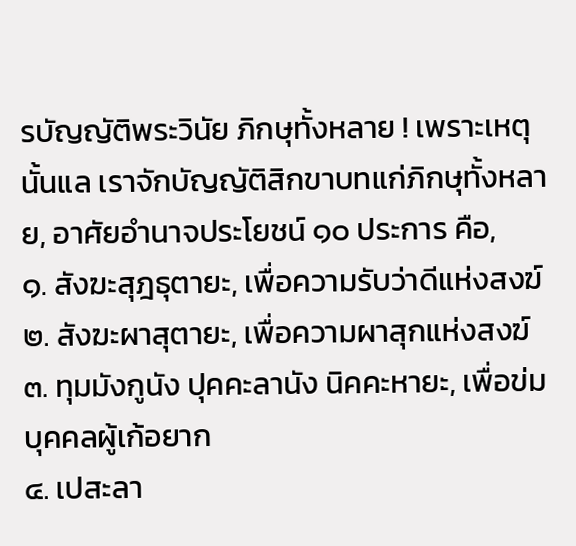รบัญญัติพระวินัย ภิกษุทั้งหลาย ! เพราะเหตุนั้นแล เราจักบัญญัติสิกขาบทแก่ภิกษุทั้งหลาย, อาศัยอำนาจประโยชน์ ๑๐ ประการ คือ,
๑. สังฆะสุฎธุตายะ, เพื่อความรับว่าดีแห่งสงฆ์
๒. สังฆะผาสุตายะ, เพื่อความผาสุกแห่งสงฆ์
๓. ทุมมังกูนัง ปุคคะลานัง นิคคะหายะ, เพื่อข่มบุคคลผู้เก้อยาก
๔. เปสะลา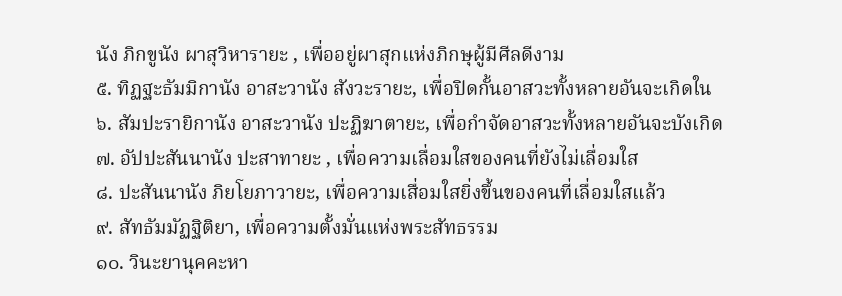นัง ภิกขูนัง ผาสุวิหารายะ , เพื่ออยู่ผาสุกแห่งภิกษุผู้มีศีลดีงาม
๕. ทิฏฐะธัมมิกานัง อาสะวานัง สังวะรายะ, เพื่อปิดกั้นอาสวะทั้งหลายอันจะเกิดใน
๖. สัมปะรายิกานัง อาสะวานัง ปะฏิฆาตายะ, เพื่อกำจัดอาสวะทั้งหลายอันจะบังเกิด
๗. อัปปะสันนานัง ปะสาทายะ , เพื่อความเลื่อมใสของคนที่ยังไม่เลื่อมใส
๘. ปะสันนานัง ภิยโยภาวายะ, เพื่อความเสื่อมใสยิ่งขึ้นของคนที่เลื่อมใสแล้ว
๙. สัทธัมมัฏฐิติยา, เพื่อความตั้งมั่นแห่งพระสัทธรรม
๑๐. วินะยานุคคะหา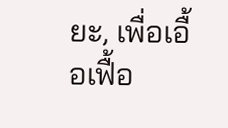ยะ, เพื่อเอื้อเฟื้อ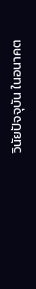วินัยปัจจุบัน ในอนาคต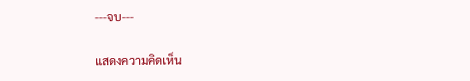---จบ---

แสดงความคิดเห็น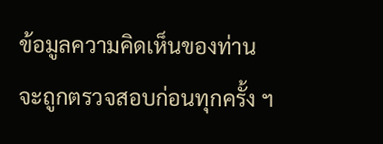ข้อมูลความคิดเห็นของท่าน จะถูกตรวจสอบก่อนทุกครั้ง ฯ